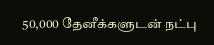50,000 தேனீக்களுடன் நட்பு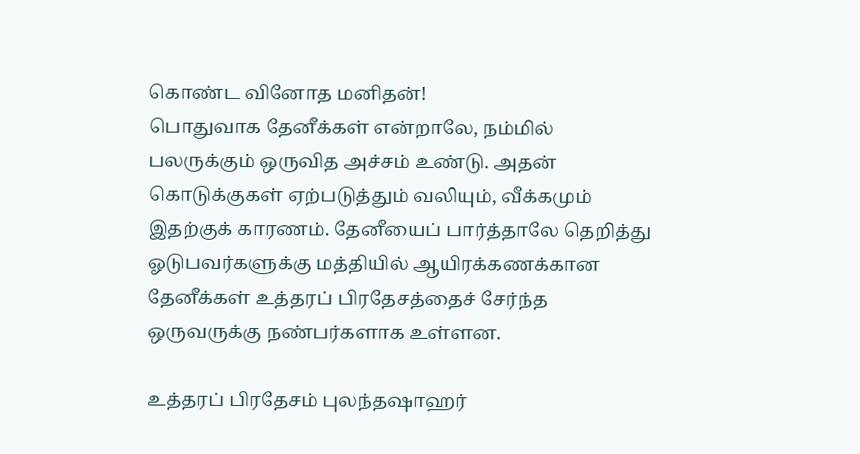கொண்ட வினோத மனிதன்!
பொதுவாக தேனீக்கள் என்றாலே, நம்மில் பலருக்கும் ஒருவித அச்சம் உண்டு. அதன் கொடுக்குகள் ஏற்படுத்தும் வலியும், வீக்கமும் இதற்குக் காரணம். தேனீயைப் பார்த்தாலே தெறித்து ஓடுபவர்களுக்கு மத்தியில் ஆயிரக்கணக்கான தேனீக்கள் உத்தரப் பிரதேசத்தைச் சேர்ந்த ஒருவருக்கு நண்பர்களாக உள்ளன.

உத்தரப் பிரதேசம் புலந்தஷாஹர்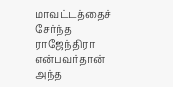மாவட்டத்தைச் சேர்ந்த ராஜேந்திரா என்பவர்தான் அந்த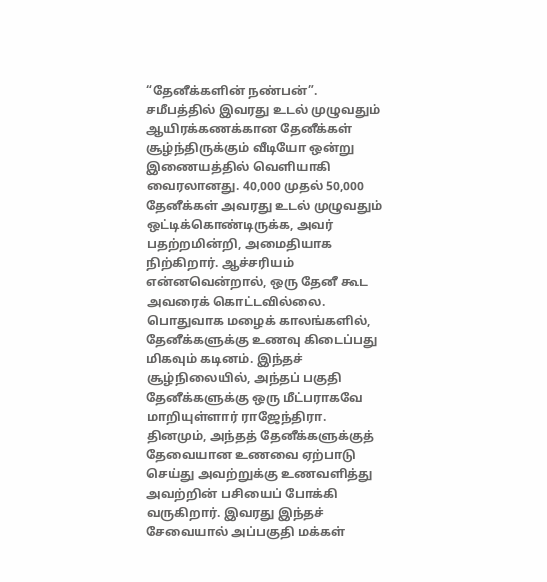“தேனீக்களின் நண்பன்”. சமீபத்தில் இவரது உடல் முழுவதும் ஆயிரக்கணக்கான தேனீக்கள் சூழ்ந்திருக்கும் வீடியோ ஒன்று இணையத்தில் வெளியாகி வைரலானது. 40,000 முதல் 50,000 தேனீக்கள் அவரது உடல் முழுவதும் ஒட்டிக்கொண்டிருக்க, அவர் பதற்றமின்றி, அமைதியாக நிற்கிறார். ஆச்சரியம் என்னவென்றால், ஒரு தேனீ கூட அவரைக் கொட்டவில்லை.
பொதுவாக மழைக் காலங்களில், தேனீக்களுக்கு உணவு கிடைப்பது மிகவும் கடினம். இந்தச் சூழ்நிலையில், அந்தப் பகுதி தேனீக்களுக்கு ஒரு மீட்பராகவே மாறியுள்ளார் ராஜேந்திரா. தினமும், அந்தத் தேனீக்களுக்குத் தேவையான உணவை ஏற்பாடு செய்து அவற்றுக்கு உணவளித்து அவற்றின் பசியைப் போக்கி வருகிறார். இவரது இந்தச் சேவையால் அப்பகுதி மக்கள்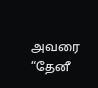அவரை “தேனீ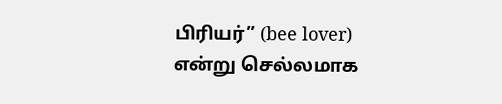பிரியர்” (bee lover) என்று செல்லமாக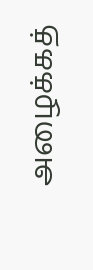அழைக்கத்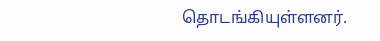தொடங்கியுள்ளனர்.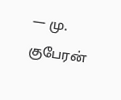— மு. குபேரன்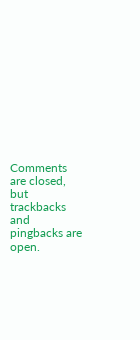Comments are closed, but trackbacks and pingbacks are open.